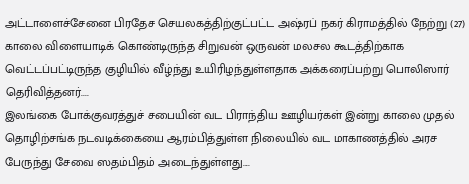அட்டாளைச்சேனை பிரதேச செயலகத்திற்குட்பட்ட அஷ்ரப் நகர் கிராமத்தில் நேற்று (27) காலை விளையாடிக் கொண்டிருந்த சிறுவன் ஒருவன் மலசல கூடத்திற்காக வெட்டப்பட்டிருந்த குழியில் வீழ்ந்து உயிரிழந்துள்ளதாக அக்கரைப்பற்று பொலிஸார் தெரிவித்தனர்....
இலங்கை போக்குவரத்துச் சபையின் வட பிராந்திய ஊழியர்கள் இன்று காலை முதல் தொழிற்சங்க நடவடிக்கையை ஆரம்பித்துள்ள நிலையில் வட மாகாணத்தில் அரச பேருந்து சேவை ஸதம்பிதம் அடைந்துள்ளது....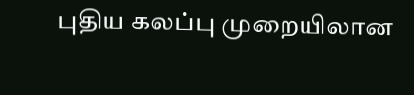புதிய கலப்பு முறையிலான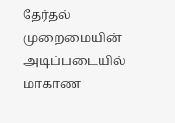தேர்தல் முறைமையின் அடிப்படையில் மாகாண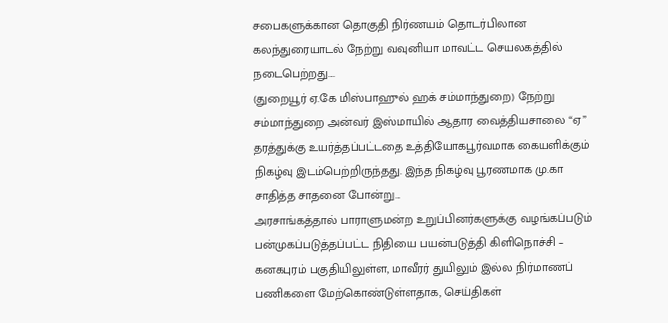சபைகளுக்கான தொகுதி நிர்ணயம் தொடர்பிலான கலந்துரையாடல் நேற்று வவுனியா மாவட்ட செயலகத்தில் நடைபெற்றது....
(துறையூர் ஏ.கே மிஸ்பாஹுல் ஹக் சம்மாந்துறை) நேற்று சம்மாந்துறை அன்வர் இஸ்மாயில் ஆதார வைத்தியசாலை “ஏ” தரத்துக்கு உயர்த்தப்பட்டதை உத்தியோகபூர்வமாக கையளிக்கும் நிகழ்வு இடம்பெற்றிருந்தது. இந்த நிகழ்வு பூரணமாக மு.கா சாதித்த சாதனை போன்று...
அரசாங்கத்தால் பாராளுமன்ற உறுப்பினர்களுக்கு வழங்கப்படும் பன்முகப்படுத்தப்பட்ட நிதியை பயன்படுத்தி கிளிநொச்சி – கனகபுரம் பகுதியிலுள்ள, மாவீரர் துயிலும் இல்ல நிர்மாணப் பணிகளை மேற்கொண்டுள்ளதாக, செய்திகள்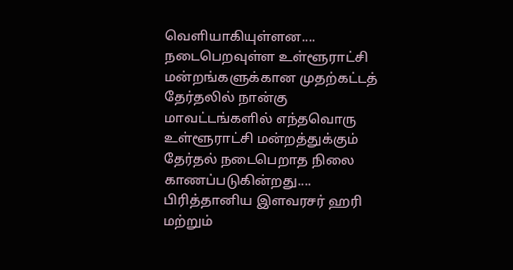வௌியாகியுள்ளன....
நடைபெறவுள்ள உள்ளூராட்சி மன்றங்களுக்கான முதற்கட்டத் தேர்தலில் நான்கு மாவட்டங்களில் எந்தவொரு உள்ளூராட்சி மன்றத்துக்கும் தேர்தல் நடைபெறாத நிலை காணப்படுகின்றது....
பிரித்தானிய இளவரசர் ஹரி மற்றும்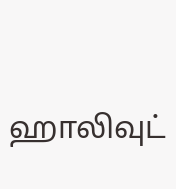ஹாலிவுட்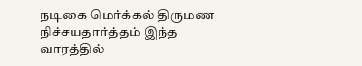நடிகை மெர்க்கல் திருமண நிச்சயதார்த்தம் இந்த வாரத்தில்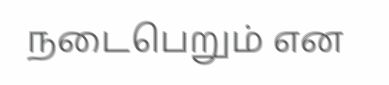நடைபெறும் என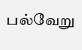பல்வேறு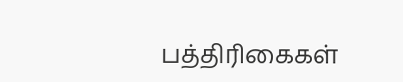பத்திரிகைகள்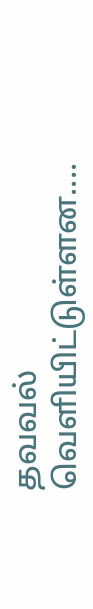தவவல் வெளியிட்டுள்ளன....